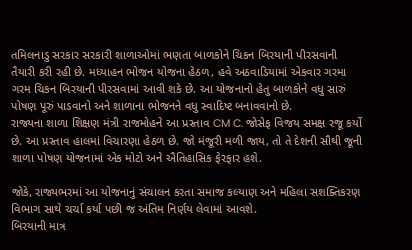તમિલનાડુ સરકાર સરકારી શાળાઓમાં ભણતા બાળકોને ચિકન બિરયાની પીરસવાની તૈયારી કરી રહી છે. મધ્યાહન ભોજન યોજના હેઠળ, હવે અઠવાડિયામાં એકવાર ગરમા ગરમ ચિકન બિરયાની પીરસવામાં આવી શકે છે. આ યોજનાનો હેતુ બાળકોને વધુ સારું પોષણ પૂરું પાડવાનો અને શાળાના ભોજનને વધુ સ્વાદિષ્ટ બનાવવાનો છે.
રાજ્યના શાળા શિક્ષણ મંત્રી રાજમોહને આ પ્રસ્તાવ CM C. જોસેફ વિજય સમક્ષ રજૂ કર્યો છે. આ પ્રસ્તાવ હાલમાં વિચારણા હેઠળ છે. જો મંજૂરી મળી જાય, તો તે દેશની સૌથી જૂની શાળા પોષણ યોજનામાં એક મોટો અને ઐતિહાસિક ફેરફાર હશે.

જોકે, રાજ્યભરમાં આ યોજનાનું સંચાલન કરતા સમાજ કલ્યાણ અને મહિલા સશક્તિકરણ વિભાગ સાથે ચર્ચા કર્યા પછી જ અંતિમ નિર્ણય લેવામાં આવશે.
બિરયાની માત્ર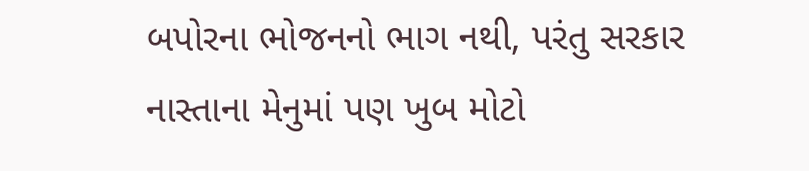બપોરના ભોજનનો ભાગ નથી, પરંતુ સરકાર નાસ્તાના મેનુમાં પણ ખુબ મોટો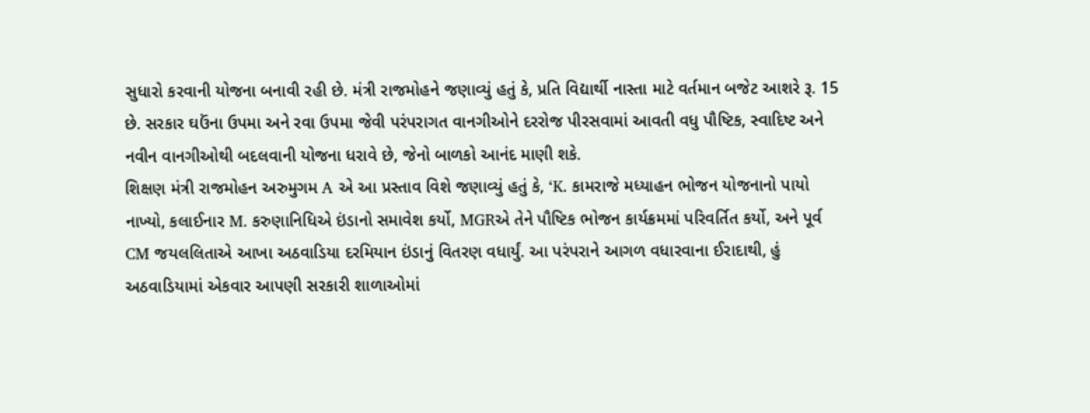સુધારો કરવાની યોજના બનાવી રહી છે. મંત્રી રાજમોહને જણાવ્યું હતું કે, પ્રતિ વિદ્યાર્થી નાસ્તા માટે વર્તમાન બજેટ આશરે રૂ. 15 છે. સરકાર ઘઉંના ઉપમા અને રવા ઉપમા જેવી પરંપરાગત વાનગીઓને દરરોજ પીરસવામાં આવતી વધુ પૌષ્ટિક, સ્વાદિષ્ટ અને નવીન વાનગીઓથી બદલવાની યોજના ધરાવે છે, જેનો બાળકો આનંદ માણી શકે.
શિક્ષણ મંત્રી રાજમોહન અરુમુગમ A એ આ પ્રસ્તાવ વિશે જણાવ્યું હતું કે, ‘K. કામરાજે મધ્યાહન ભોજન યોજનાનો પાયો નાખ્યો, કલાઈનાર M. કરુણાનિધિએ ઇંડાનો સમાવેશ કર્યો, MGRએ તેને પૌષ્ટિક ભોજન કાર્યક્રમમાં પરિવર્તિત કર્યો, અને પૂર્વ CM જયલલિતાએ આખા અઠવાડિયા દરમિયાન ઇંડાનું વિતરણ વધાર્યું. આ પરંપરાને આગળ વધારવાના ઈરાદાથી, હું અઠવાડિયામાં એકવાર આપણી સરકારી શાળાઓમાં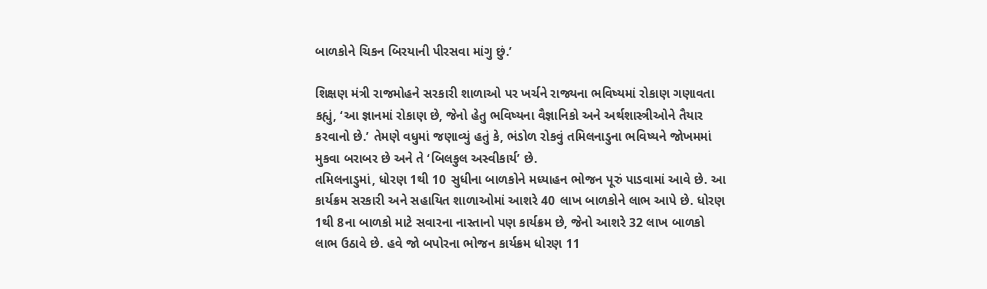બાળકોને ચિકન બિરયાની પીરસવા માંગુ છું.’

શિક્ષણ મંત્રી રાજમોહને સરકારી શાળાઓ પર ખર્ચને રાજ્યના ભવિષ્યમાં રોકાણ ગણાવતા કહ્યું, ‘આ જ્ઞાનમાં રોકાણ છે, જેનો હેતુ ભવિષ્યના વૈજ્ઞાનિકો અને અર્થશાસ્ત્રીઓને તૈયાર કરવાનો છે.’ તેમણે વધુમાં જણાવ્યું હતું કે, ભંડોળ રોકવું તમિલનાડુના ભવિષ્યને જોખમમાં મુકવા બરાબર છે અને તે ‘બિલકુલ અસ્વીકાર્ય’ છે.
તમિલનાડુમાં, ધોરણ 1થી 10 સુધીના બાળકોને મધ્યાહન ભોજન પૂરું પાડવામાં આવે છે. આ કાર્યક્રમ સરકારી અને સહાયિત શાળાઓમાં આશરે 40 લાખ બાળકોને લાભ આપે છે. ધોરણ 1થી 8ના બાળકો માટે સવારના નાસ્તાનો પણ કાર્યક્રમ છે, જેનો આશરે 32 લાખ બાળકો લાભ ઉઠાવે છે. હવે જો બપોરના ભોજન કાર્યક્રમ ધોરણ 11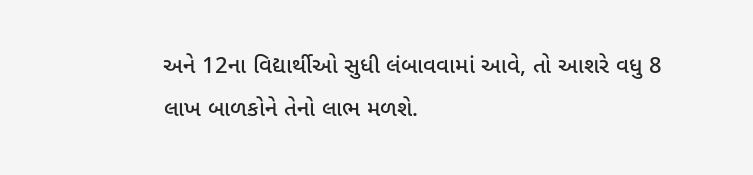અને 12ના વિદ્યાર્થીઓ સુધી લંબાવવામાં આવે, તો આશરે વધુ 8 લાખ બાળકોને તેનો લાભ મળશે.